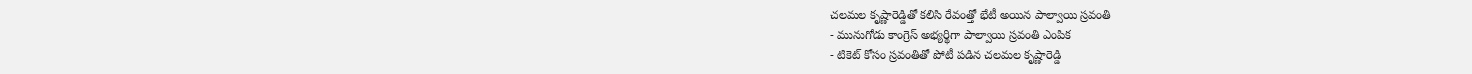చలమల కృష్ణారెడ్డితో కలిసి రేవంత్తో భేటీ అయిన పాల్వాయి స్రవంతి
- మునుగోడు కాంగ్రెస్ అభ్యర్థిగా పాల్వాయి స్రవంతి ఎంపిక
- టికెట్ కోసం స్రవంతితో పోటీ పడిన చలమల కృష్ణారెడ్డి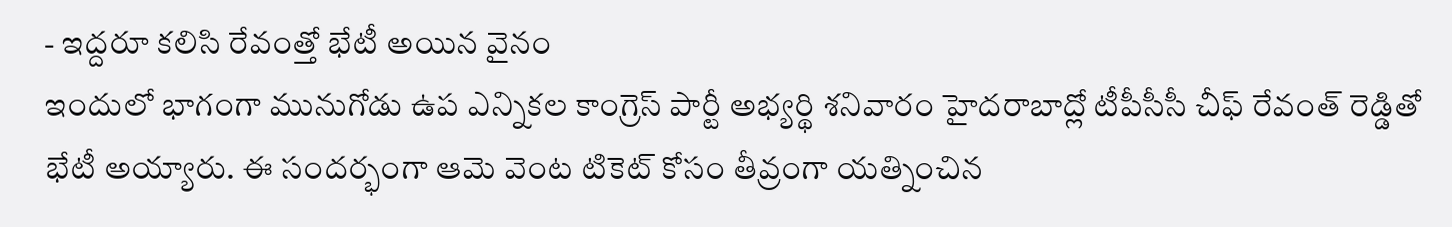- ఇద్దరూ కలిసి రేవంత్తో భేటీ అయిన వైనం
ఇందులో భాగంగా మునుగోడు ఉప ఎన్నికల కాంగ్రెస్ పార్టీ అభ్యర్థి శనివారం హైదరాబాద్లో టీపీసీసీ చీఫ్ రేవంత్ రెడ్డితో భేటీ అయ్యారు. ఈ సందర్భంగా ఆమె వెంట టికెట్ కోసం తీవ్రంగా యత్నించిన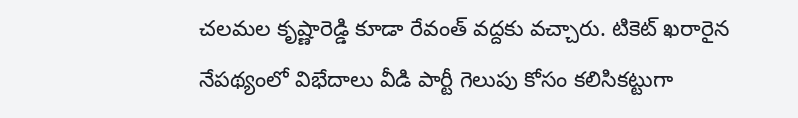చలమల కృష్ణారెడ్డి కూడా రేవంత్ వద్దకు వచ్చారు. టికెట్ ఖరారైన నేపథ్యంలో విభేదాలు వీడి పార్టీ గెలుపు కోసం కలిసికట్టుగా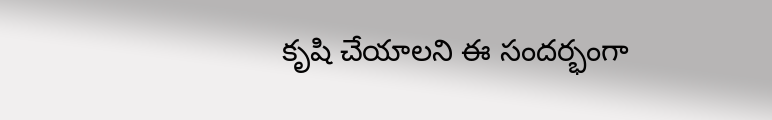కృషి చేయాలని ఈ సందర్భంగా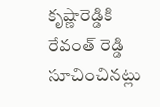కృష్ణారెడ్డికి రేవంత్ రెడ్డి సూచించినట్లు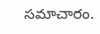సమాచారం.